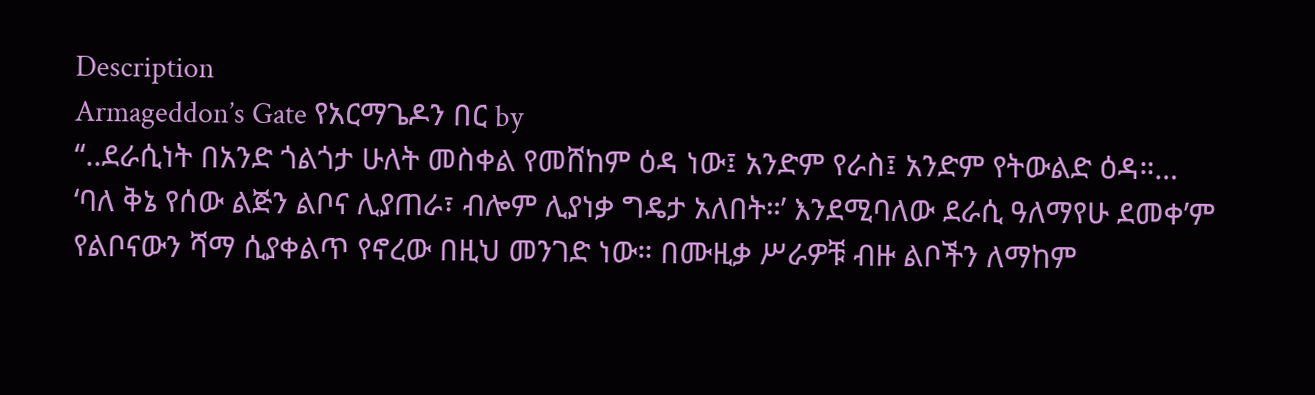Description
Armageddon’s Gate የአርማጌዶን በር by
“..ደራሲነት በአንድ ጎልጎታ ሁለት መስቀል የመሸከም ዕዳ ነው፤ አንድም የራስ፤ አንድም የትውልድ ዕዳ።… ‘ባለ ቅኔ የሰው ልጅን ልቦና ሊያጠራ፣ ብሎም ሊያነቃ ግዴታ አለበት።’ እንደሚባለው ደራሲ ዓለማየሁ ደመቀ’ም የልቦናውን ሻማ ሲያቀልጥ የኖረው በዚህ መንገድ ነው። በሙዚቃ ሥራዎቹ ብዙ ልቦችን ለማከም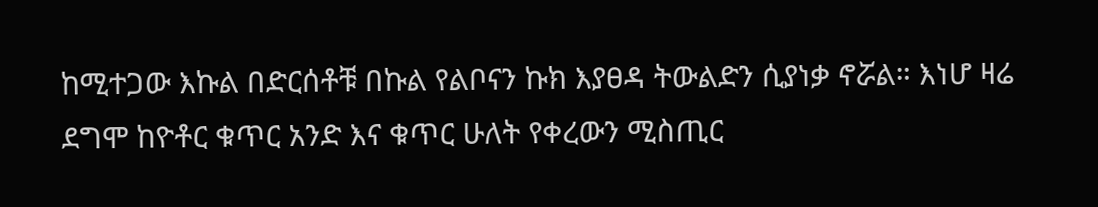ከሚተጋው እኩል በድርሰቶቹ በኩል የልቦናን ኩክ እያፀዳ ትውልድን ሲያነቃ ኖሯል። እነሆ ዛሬ ደግሞ ከዮቶር ቁጥር አንድ እና ቁጥር ሁለት የቀረውን ሚስጢር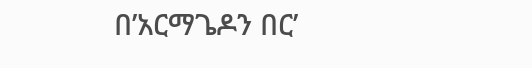በ’አርማጌዶን በር’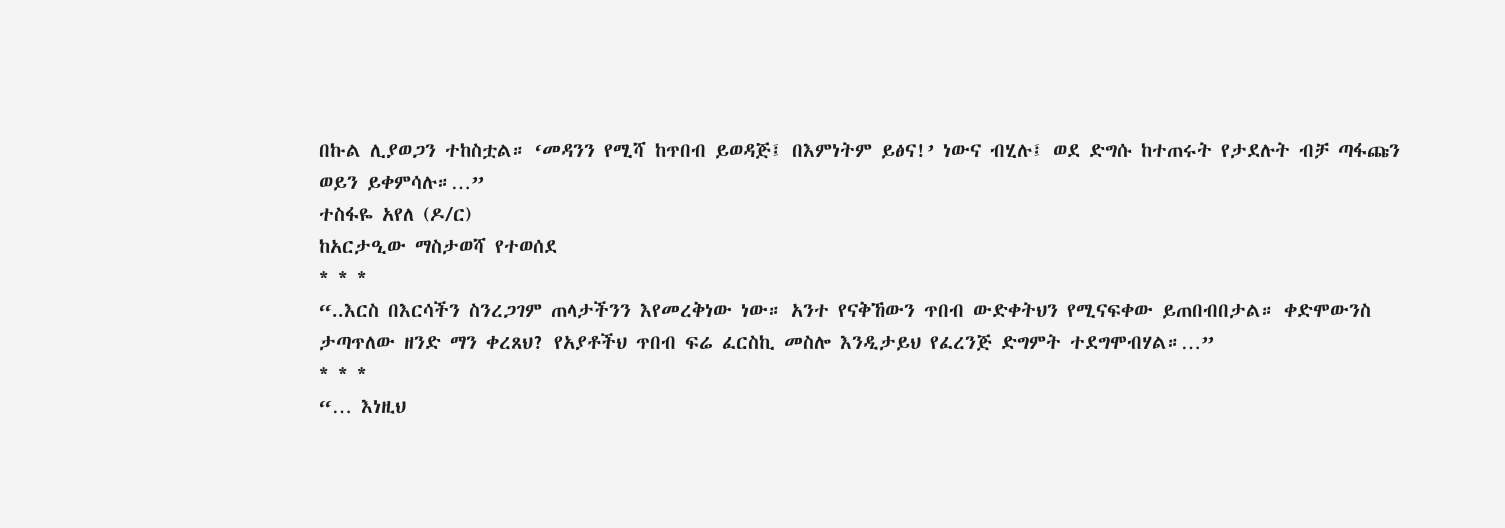በኩል ሊያወጋን ተከስቷል። ‘መዳንን የሚሻ ከጥበብ ይወዳጅ፤ በእምነትም ይፅና!’ ነውና ብሂሉ፤ ወደ ድግሱ ከተጠሩት የታደሉት ብቻ ጣፋጩን ወይን ይቀምሳሉ።…”
ተስፋዬ አየለ (ዶ/ር)
ከአርታዒው ማስታወሻ የተወሰደ
* * *
“..እርስ በእርሳችን ስንረጋገም ጠላታችንን እየመረቅነው ነው። አንተ የናቅኸውን ጥበብ ውድቀትህን የሚናፍቀው ይጠበብበታል። ቀድሞውንስ ታጣጥለው ዘንድ ማን ቀረጸህ? የአያቶችህ ጥበብ ፍሬ ፈርስኪ መስሎ እንዲታይህ የፈረንጅ ድግምት ተደግሞብሃል።…”
* * *
“… እነዚህ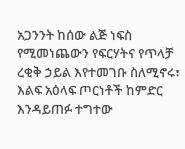አጋንንት ከሰው ልጅ ነፍስ የሚመነጨውን የፍርሃትና የጥላቻ ረቂቅ ኃይል እየተመገቡ ስለሚኖሩ፣ እልፍ አዕላፍ ጦርነቶች ከምድር እንዳይጠፉ ተግተው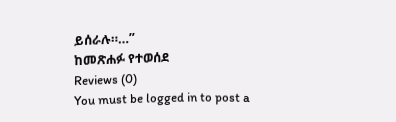ይሰራሉ።…”
ከመጽሐፉ የተወሰደ
Reviews (0)
You must be logged in to post a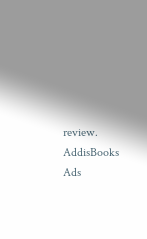review.
AddisBooks Ads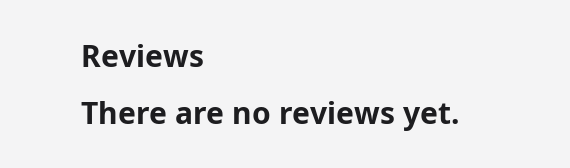Reviews
There are no reviews yet.